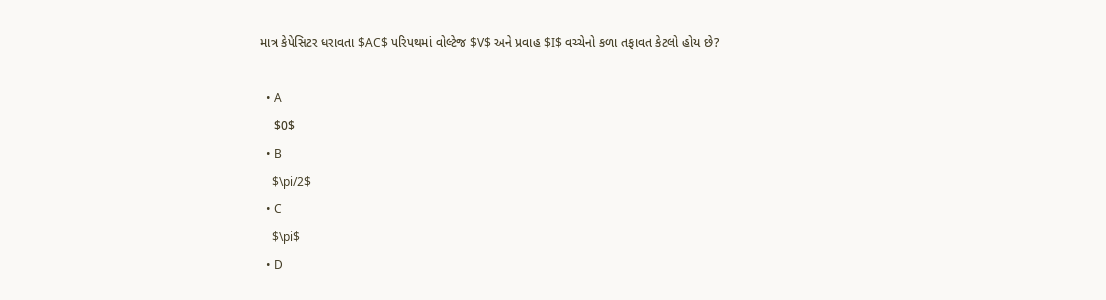માત્ર કેપેસિટર ધરાવતા $AC$ પરિપથમાં વોલ્ટેજ $V$ અને પ્રવાહ $I$ વચ્ચેનો કળા તફાવત કેટલો હોય છે?

  • A
    $0$
  • B
    $\pi/2$
  • C
    $\pi$
  • D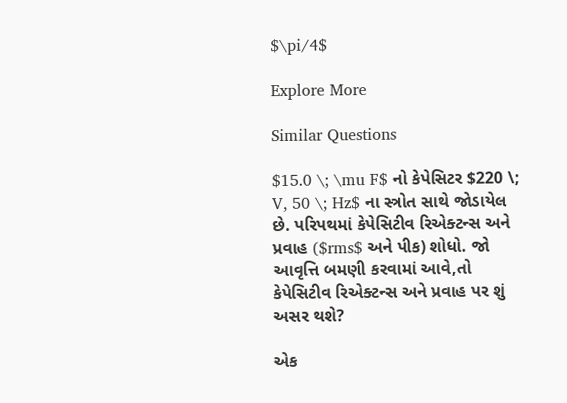$\pi/4$

Explore More

Similar Questions

$15.0 \; \mu F$ નો કેપેસિટર $220 \; V, 50 \; Hz$ ના સ્ત્રોત સાથે જોડાયેલ છે. પરિપથમાં કેપેસિટીવ રિએક્ટન્સ અને પ્રવાહ ($rms$ અને પીક) શોધો. જો આવૃત્તિ બમણી કરવામાં આવે,તો કેપેસિટીવ રિએક્ટન્સ અને પ્રવાહ પર શું અસર થશે?

એક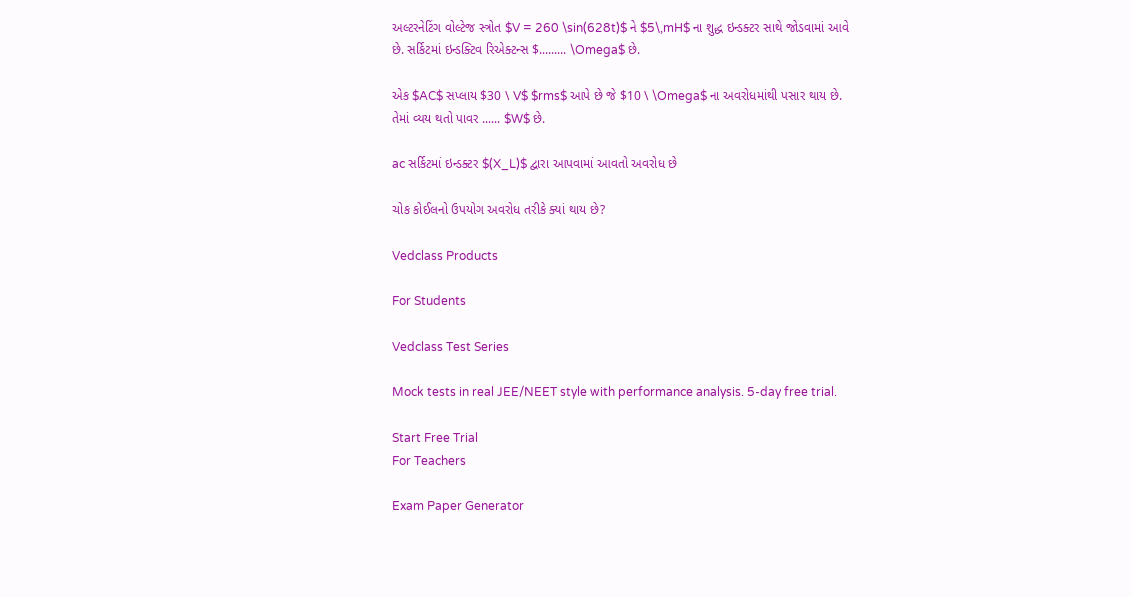અલ્ટરનેટિંગ વોલ્ટેજ સ્ત્રોત $V = 260 \sin(628t)$ ને $5\,mH$ ના શુદ્ધ ઇન્ડક્ટર સાથે જોડવામાં આવે છે. સર્કિટમાં ઇન્ડક્ટિવ રિએક્ટન્સ $......... \Omega$ છે.

એક $AC$ સપ્લાય $30 \ V$ $rms$ આપે છે જે $10 \ \Omega$ ના અવરોધમાંથી પસાર થાય છે. તેમાં વ્યય થતો પાવર ...... $W$ છે.

ac સર્કિટમાં ઇન્ડક્ટર $(X_L)$ દ્વારા આપવામાં આવતો અવરોધ છે

ચોક કોઈલનો ઉપયોગ અવરોધ તરીકે ક્યાં થાય છે?

Vedclass Products

For Students

Vedclass Test Series

Mock tests in real JEE/NEET style with performance analysis. 5-day free trial.

Start Free Trial
For Teachers

Exam Paper Generator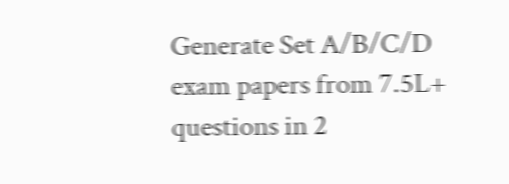Generate Set A/B/C/D exam papers from 7.5L+ questions in 2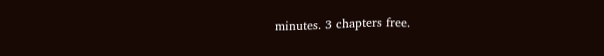minutes. 3 chapters free.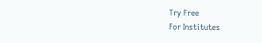Try Free
For Institutes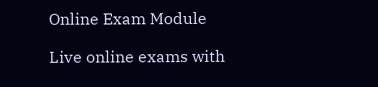Online Exam Module

Live online exams with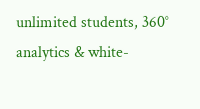unlimited students, 360° analytics & white-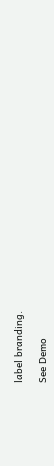label branding.

See Demo